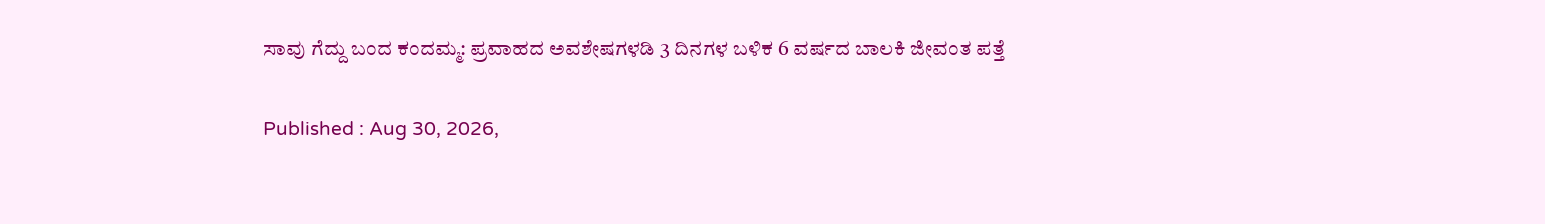ಸಾವು ಗೆದ್ದು ಬಂದ ಕಂದಮ್ಮ: ಪ್ರವಾಹದ ಅವಶೇಷಗಳಡಿ 3 ದಿನಗಳ ಬಳಿಕ 6 ವರ್ಷದ ಬಾಲಕಿ ಜೀವಂತ ಪತ್ತೆ

Published : Aug 30, 2026,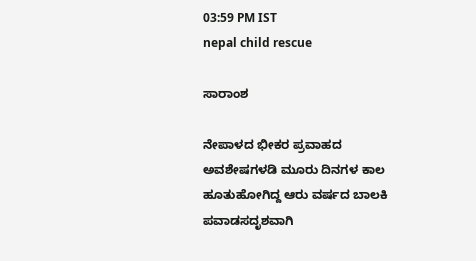03:59 PM IST
nepal child rescue

ಸಾರಾಂಶ

ನೇಪಾಳದ ಭೀಕರ ಪ್ರವಾಹದ ಅವಶೇಷಗಳಡಿ ಮೂರು ದಿನಗಳ ಕಾಲ ಹೂತುಹೋಗಿದ್ದ ಆರು ವರ್ಷದ ಬಾಲಕಿ ಪವಾಡಸದೃಶವಾಗಿ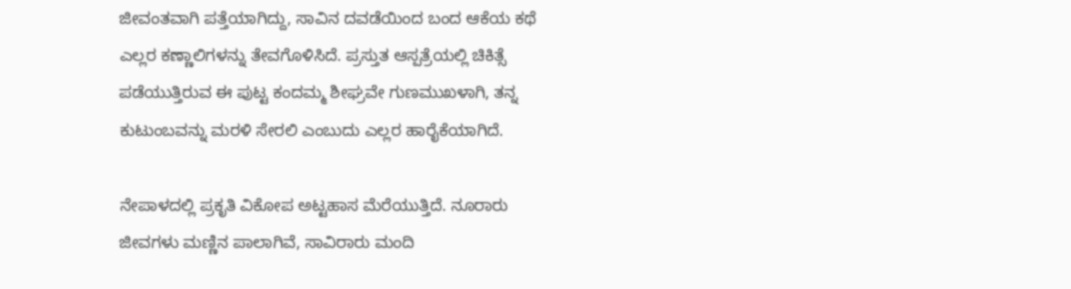ಜೀವಂತವಾಗಿ ಪತ್ತೆಯಾಗಿದ್ದು, ಸಾವಿನ ದವಡೆಯಿಂದ ಬಂದ ಆಕೆಯ ಕಥೆ ಎಲ್ಲರ ಕಣ್ಣಾಲಿಗಳನ್ನು ತೇವಗೊಳಿಸಿದೆ. ಪ್ರಸ್ತುತ ಆಸ್ಪತ್ರೆಯಲ್ಲಿ ಚಿಕಿತ್ಸೆ ಪಡೆಯುತ್ತಿರುವ ಈ ಪುಟ್ಟ ಕಂದಮ್ಮ ಶೀಘ್ರವೇ ಗುಣಮುಖಳಾಗಿ, ತನ್ನ ಕುಟುಂಬವನ್ನು ಮರಳಿ ಸೇರಲಿ ಎಂಬುದು ಎಲ್ಲರ ಹಾರೈಕೆಯಾಗಿದೆ.

ನೇಪಾಳದಲ್ಲಿ ಪ್ರಕೃತಿ ವಿಕೋಪ ಅಟ್ಟಹಾಸ ಮೆರೆಯುತ್ತಿದೆ. ನೂರಾರು ಜೀವಗಳು ಮಣ್ಣಿನ ಪಾಲಾಗಿವೆ, ಸಾವಿರಾರು ಮಂದಿ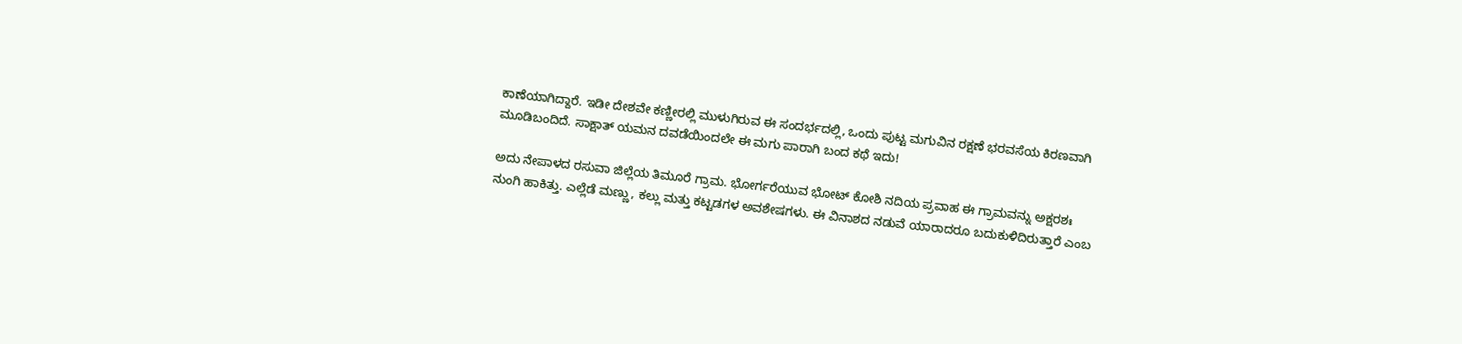ಕಾಣೆಯಾಗಿದ್ದಾರೆ. ಇಡೀ ದೇಶವೇ ಕಣ್ಣೀರಲ್ಲಿ ಮುಳುಗಿರುವ ಈ ಸಂದರ್ಭದಲ್ಲಿ, ಒಂದು ಪುಟ್ಟ ಮಗುವಿನ ರಕ್ಷಣೆ ಭರವಸೆಯ ಕಿರಣವಾಗಿ ಮೂಡಿಬಂದಿದೆ. ಸಾಕ್ಷಾತ್ ಯಮನ ದವಡೆಯಿಂದಲೇ ಈ ಮಗು ಪಾರಾಗಿ ಬಂದ ಕಥೆ ಇದು!

ಅದು ನೇಪಾಳದ ರಸುವಾ ಜಿಲ್ಲೆಯ ತಿಮೂರೆ ಗ್ರಾಮ. ಭೋರ್ಗರೆಯುವ ಭೋಟ್ ಕೋಶಿ ನದಿಯ ಪ್ರವಾಹ ಈ ಗ್ರಾಮವನ್ನು ಅಕ್ಷರಶಃ ನುಂಗಿ ಹಾಕಿತ್ತು. ಎಲ್ಲೆಡೆ ಮಣ್ಣು, ಕಲ್ಲು ಮತ್ತು ಕಟ್ಟಡಗಳ ಅವಶೇಷಗಳು. ಈ ವಿನಾಶದ ನಡುವೆ ಯಾರಾದರೂ ಬದುಕುಳಿದಿರುತ್ತಾರೆ ಎಂಬ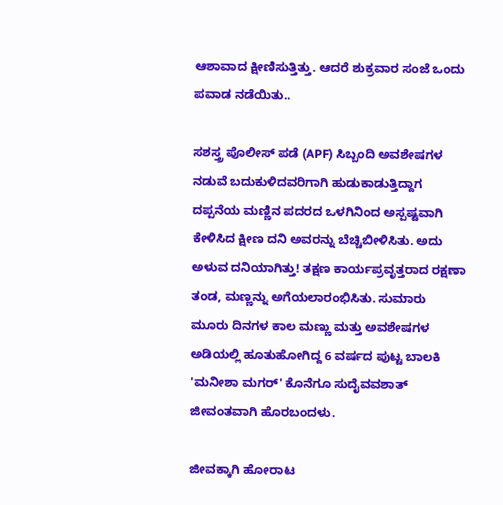ಆಶಾವಾದ ಕ್ಷೀಣಿಸುತ್ತಿತ್ತು. ಆದರೆ ಶುಕ್ರವಾರ ಸಂಜೆ ಒಂದು ಪವಾಡ ನಡೆಯಿತು..

ಸಶಸ್ತ್ರ ಪೊಲೀಸ್ ಪಡೆ (APF) ಸಿಬ್ಬಂದಿ ಅವಶೇಷಗಳ ನಡುವೆ ಬದುಕುಳಿದವರಿಗಾಗಿ ಹುಡುಕಾಡುತ್ತಿದ್ದಾಗ ದಪ್ಪನೆಯ ಮಣ್ಣಿನ ಪದರದ ಒಳಗಿನಿಂದ ಅಸ್ಪಷ್ಟವಾಗಿ ಕೇಳಿಸಿದ ಕ್ಷೀಣ ದನಿ ಅವರನ್ನು ಬೆಚ್ಚಿಬೀಳಿಸಿತು. ಅದು ಅಳುವ ದನಿಯಾಗಿತ್ತು! ತಕ್ಷಣ ಕಾರ್ಯಪ್ರವೃತ್ತರಾದ ರಕ್ಷಣಾ ತಂಡ, ಮಣ್ಣನ್ನು ಅಗೆಯಲಾರಂಭಿಸಿತು. ಸುಮಾರು ಮೂರು ದಿನಗಳ ಕಾಲ ಮಣ್ಣು ಮತ್ತು ಅವಶೇಷಗಳ ಅಡಿಯಲ್ಲಿ ಹೂತುಹೋಗಿದ್ದ 6 ವರ್ಷದ ಪುಟ್ಟ ಬಾಲಕಿ 'ಮನೀಶಾ ಮಗರ್' ಕೊನೆಗೂ ಸುದೈವವಶಾತ್ ಜೀವಂತವಾಗಿ ಹೊರಬಂದಳು.

ಜೀವಕ್ಕಾಗಿ ಹೋರಾಟ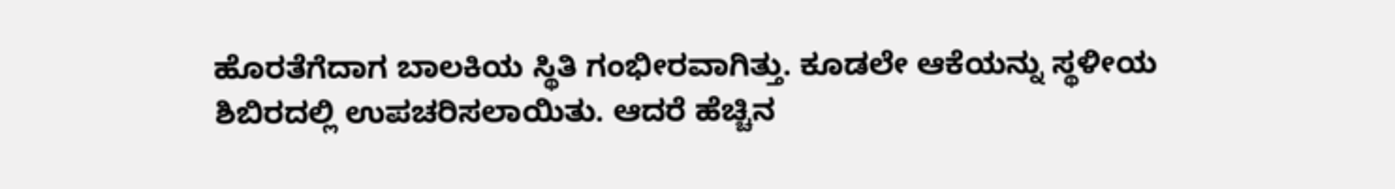ಹೊರತೆಗೆದಾಗ ಬಾಲಕಿಯ ಸ್ಥಿತಿ ಗಂಭೀರವಾಗಿತ್ತು. ಕೂಡಲೇ ಆಕೆಯನ್ನು ಸ್ಥಳೀಯ ಶಿಬಿರದಲ್ಲಿ ಉಪಚರಿಸಲಾಯಿತು. ಆದರೆ ಹೆಚ್ಚಿನ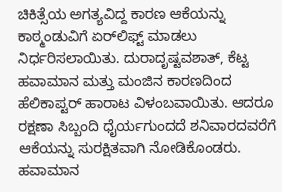ಚಿಕಿತ್ಸೆಯ ಅಗತ್ಯವಿದ್ದ ಕಾರಣ ಆಕೆಯನ್ನು ಕಾಠ್ಮಂಡುವಿಗೆ ಏರ್‌ಲಿಫ್ಟ್ ಮಾಡಲು ನಿರ್ಧರಿಸಲಾಯಿತು. ದುರಾದೃಷ್ಟವಶಾತ್, ಕೆಟ್ಟ ಹವಾಮಾನ ಮತ್ತು ಮಂಜಿನ ಕಾರಣದಿಂದ ಹೆಲಿಕಾಪ್ಟರ್ ಹಾರಾಟ ವಿಳಂಬವಾಯಿತು. ಆದರೂ ರಕ್ಷಣಾ ಸಿಬ್ಬಂದಿ ಧೈರ್ಯಗುಂದದೆ ಶನಿವಾರದವರೆಗೆ ಆಕೆಯನ್ನು ಸುರಕ್ಷಿತವಾಗಿ ನೋಡಿಕೊಂಡರು. ಹವಾಮಾನ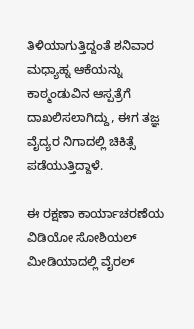ತಿಳಿಯಾಗುತ್ತಿದ್ದಂತೆ ಶನಿವಾರ ಮಧ್ಯಾಹ್ನ ಆಕೆಯನ್ನು ಕಾಠ್ಮಂಡುವಿನ ಆಸ್ಪತ್ರೆಗೆ ದಾಖಲಿಸಲಾಗಿದ್ದು, ಈಗ ತಜ್ಞ ವೈದ್ಯರ ನಿಗಾದಲ್ಲಿ ಚಿಕಿತ್ಸೆ ಪಡೆಯುತ್ತಿದ್ದಾಳೆ.

ಈ ರಕ್ಷಣಾ ಕಾರ್ಯಾಚರಣೆಯ ವಿಡಿಯೋ ಸೋಶಿಯಲ್ ಮೀಡಿಯಾದಲ್ಲಿ ವೈರಲ್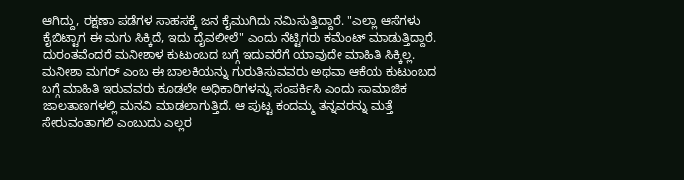ಆಗಿದ್ದು, ರಕ್ಷಣಾ ಪಡೆಗಳ ಸಾಹಸಕ್ಕೆ ಜನ ಕೈಮುಗಿದು ನಮಿಸುತ್ತಿದ್ದಾರೆ. "ಎಲ್ಲಾ ಆಸೆಗಳು ಕೈಬಿಟ್ಟಾಗ ಈ ಮಗು ಸಿಕ್ಕಿದೆ, ಇದು ದೈವಲೀಲೆ" ಎಂದು ನೆಟ್ಟಿಗರು ಕಮೆಂಟ್ ಮಾಡುತ್ತಿದ್ದಾರೆ. ದುರಂತವೆಂದರೆ ಮನೀಶಾಳ ಕುಟುಂಬದ ಬಗ್ಗೆ ಇದುವರೆಗೆ ಯಾವುದೇ ಮಾಹಿತಿ ಸಿಕ್ಕಿಲ್ಲ. ಮನೀಶಾ ಮಗರ್ ಎಂಬ ಈ ಬಾಲಕಿಯನ್ನು ಗುರುತಿಸುವವರು ಅಥವಾ ಆಕೆಯ ಕುಟುಂಬದ ಬಗ್ಗೆ ಮಾಹಿತಿ ಇರುವವರು ಕೂಡಲೇ ಅಧಿಕಾರಿಗಳನ್ನು ಸಂಪರ್ಕಿಸಿ ಎಂದು ಸಾಮಾಜಿಕ ಜಾಲತಾಣಗಳಲ್ಲಿ ಮನವಿ ಮಾಡಲಾಗುತ್ತಿದೆ. ಆ ಪುಟ್ಟ ಕಂದಮ್ಮ ತನ್ನವರನ್ನು ಮತ್ತೆ ಸೇರುವಂತಾಗಲಿ ಎಂಬುದು ಎಲ್ಲರ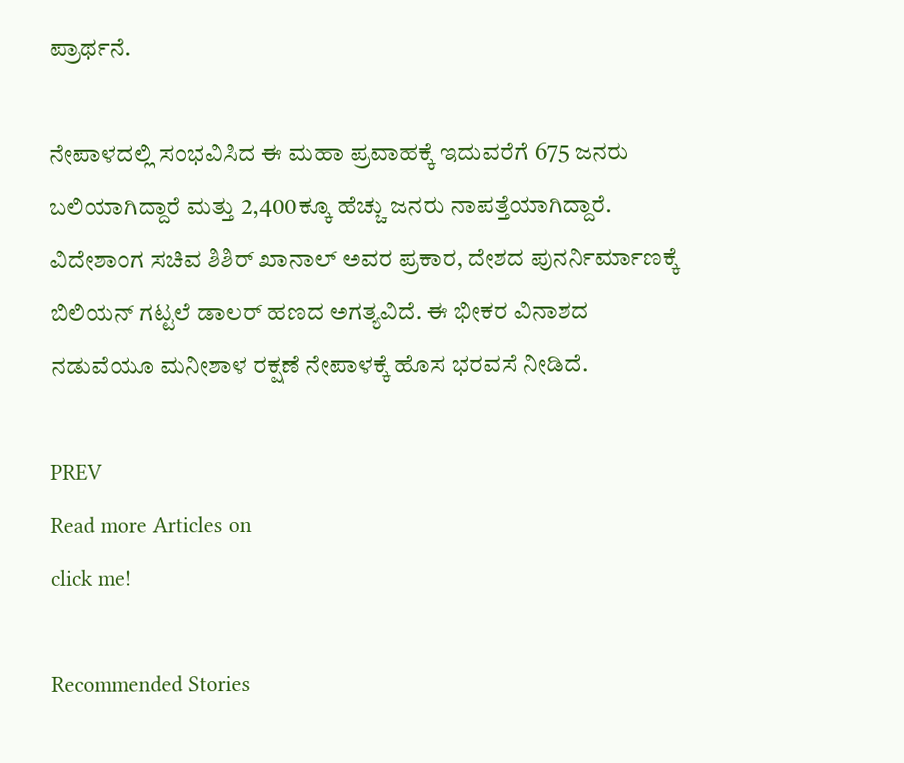ಪ್ರಾರ್ಥನೆ.

ನೇಪಾಳದಲ್ಲಿ ಸಂಭವಿಸಿದ ಈ ಮಹಾ ಪ್ರವಾಹಕ್ಕೆ ಇದುವರೆಗೆ 675 ಜನರು ಬಲಿಯಾಗಿದ್ದಾರೆ ಮತ್ತು 2,400ಕ್ಕೂ ಹೆಚ್ಚು ಜನರು ನಾಪತ್ತೆಯಾಗಿದ್ದಾರೆ. ವಿದೇಶಾಂಗ ಸಚಿವ ಶಿಶಿರ್ ಖಾನಾಲ್ ಅವರ ಪ್ರಕಾರ, ದೇಶದ ಪುನರ್ನಿರ್ಮಾಣಕ್ಕೆ ಬಿಲಿಯನ್ ಗಟ್ಟಲೆ ಡಾಲರ್ ಹಣದ ಅಗತ್ಯವಿದೆ. ಈ ಭೀಕರ ವಿನಾಶದ ನಡುವೆಯೂ ಮನೀಶಾಳ ರಕ್ಷಣೆ ನೇಪಾಳಕ್ಕೆ ಹೊಸ ಭರವಸೆ ನೀಡಿದೆ.

PREV
Read more Articles on
click me!

Recommended Stories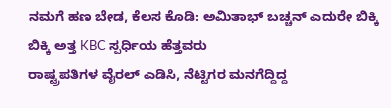ನಮಗೆ ಹಣ ಬೇಡ, ಕೆಲಸ ಕೊಡಿ: ಅಮಿತಾಭ್ ಬಚ್ಚನ್ ಎದುರೇ ಬಿಕ್ಕಿ ಬಿಕ್ಕಿ ಅತ್ತ KBC ಸ್ಪರ್ಧಿಯ ಹೆತ್ತವರು
ರಾಷ್ಟ್ರಪತಿಗಳ ವೈರಲ್ ಎಡಿಸಿ, ನೆಟ್ಟಿಗರ ಮನಗೆದ್ದಿದ್ದ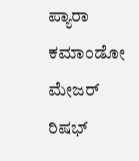ಪ್ಯಾರಾ ಕಮಾಂಡೋ ಮೇಜರ್ ರಿಷಭ್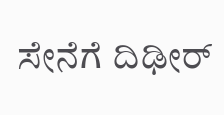ಸೇನೆಗೆ ದಿಢೀರ್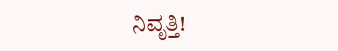ನಿವೃತ್ತಿ!